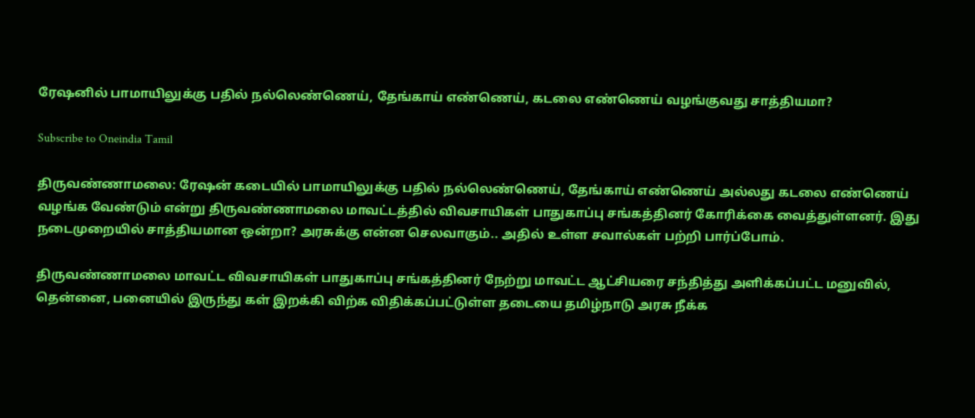ரேஷனில் பாமாயிலுக்கு பதில் நல்லெண்ணெய், தேங்காய் எண்ணெய், கடலை எண்ணெய் வழங்குவது சாத்தியமா?

Subscribe to Oneindia Tamil

திருவண்ணாமலை: ரேஷன் கடையில் பாமாயிலுக்கு பதில் நல்லெண்ணெய், தேங்காய் எண்ணெய் அல்லது கடலை எண்ணெய் வழங்க வேண்டும் என்று திருவண்ணாமலை மாவட்டத்தில் விவசாயிகள் பாதுகாப்பு சங்கத்தினர் கோரிக்கை வைத்துள்ளனர். இது நடைமுறையில் சாத்தியமான ஒன்றா? அரசுக்கு என்ன செலவாகும்.. அதில் உள்ள சவால்கள் பற்றி பார்ப்போம்.

திருவண்ணாமலை மாவட்ட விவசாயிகள் பாதுகாப்பு சங்கத்தினர் நேற்று மாவட்ட ஆட்சியரை சந்தித்து அளிக்கப்பட்ட மனுவில், தென்னை, பனையில் இருந்து கள் இறக்கி விற்க விதிக்கப்பட்டுள்ள தடையை தமிழ்நாடு அரசு நீக்க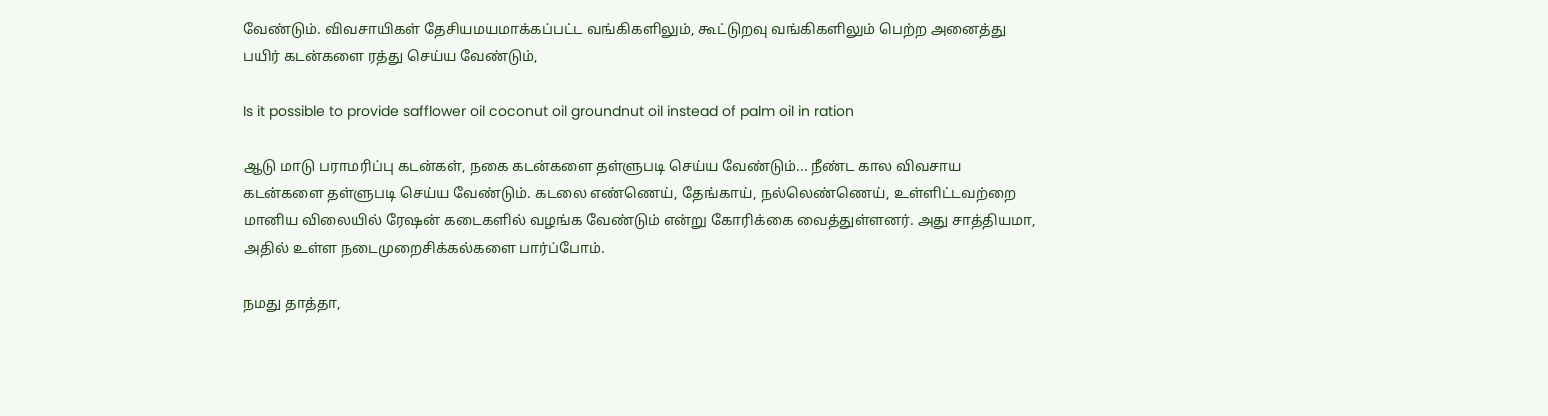வேண்டும். விவசாயிகள் தேசியமயமாக்கப்பட்ட வங்கிகளிலும், கூட்டுறவு வங்கிகளிலும் பெற்ற அனைத்து பயிர் கடன்களை ரத்து செய்ய வேண்டும்,

Is it possible to provide safflower oil coconut oil groundnut oil instead of palm oil in ration

ஆடு மாடு பராமரிப்பு கடன்கள், நகை கடன்களை தள்ளுபடி செய்ய வேண்டும்... நீண்ட கால விவசாய கடன்களை தள்ளுபடி செய்ய வேண்டும். கடலை எண்ணெய், தேங்காய், நல்லெண்ணெய், உள்ளிட்டவற்றை மானிய விலையில் ரேஷன் கடைகளில் வழங்க வேண்டும் என்று கோரிக்கை வைத்துள்ளனர். அது சாத்தியமா, அதில் உள்ள நடைமுறைசிக்கல்களை பார்ப்போம்.

நமது தாத்தா,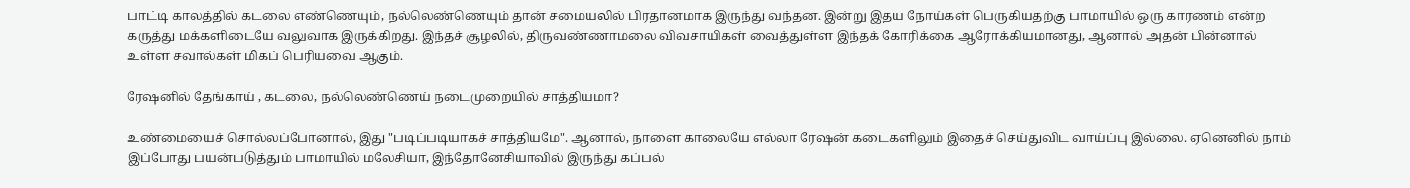பாட்டி காலத்தில் கடலை எண்ணெயும், நல்லெண்ணெயும் தான் சமையலில் பிரதானமாக இருந்து வந்தன. இன்று இதய நோய்கள் பெருகியதற்கு பாமாயில் ஒரு காரணம் என்ற கருத்து மக்களிடையே வலுவாக இருக்கிறது. இந்தச் சூழலில், திருவண்ணாமலை விவசாயிகள் வைத்துள்ள இந்தக் கோரிக்கை ஆரோக்கியமானது, ஆனால் அதன் பின்னால் உள்ள சவால்கள் மிகப் பெரியவை ஆகும்.

ரேஷனில் தேங்காய் , கடலை, நல்லெண்ணெய் நடைமுறையில் சாத்தியமா?

உண்மையைச் சொல்லப்போனால், இது "படிப்படியாகச் சாத்தியமே". ஆனால், நாளை காலையே எல்லா ரேஷன் கடைகளிலும் இதைச் செய்துவிட வாய்ப்பு இல்லை. ஏனெனில் நாம் இப்போது பயன்படுத்தும் பாமாயில் மலேசியா, இந்தோனேசியாவில் இருந்து கப்பல்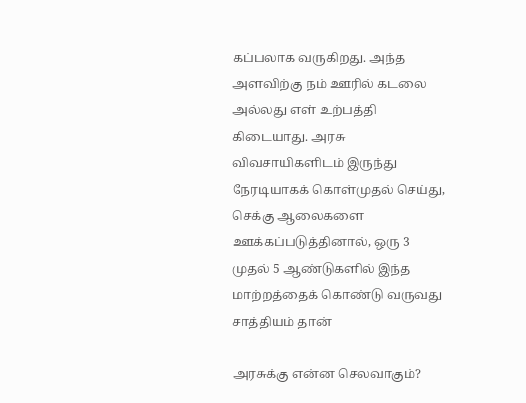கப்பலாக வருகிறது. அந்த அளவிற்கு நம் ஊரில் கடலை அல்லது எள் உற்பத்தி கிடையாது. அரசு விவசாயிகளிடம் இருந்து நேரடியாகக் கொள்முதல் செய்து, செக்கு ஆலைகளை ஊக்கப்படுத்தினால், ஒரு 3 முதல் 5 ஆண்டுகளில் இந்த மாற்றத்தைக் கொண்டு வருவது சாத்தியம் தான்

அரசுக்கு என்ன செலவாகும்?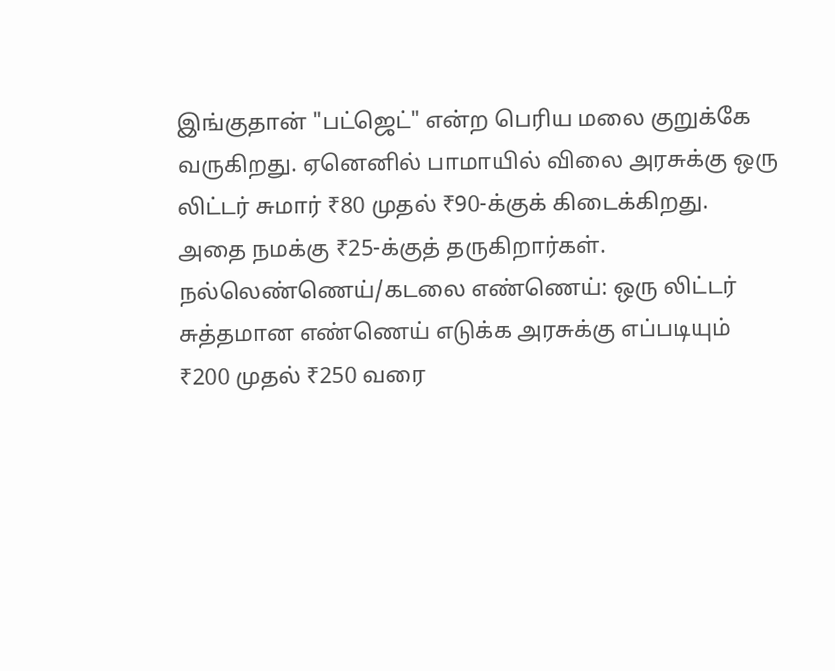இங்குதான் "பட்ஜெட்" என்ற பெரிய மலை குறுக்கே வருகிறது. ஏனெனில் பாமாயில் விலை அரசுக்கு ஒரு லிட்டர் சுமார் ₹80 முதல் ₹90-க்குக் கிடைக்கிறது. அதை நமக்கு ₹25-க்குத் தருகிறார்கள். நல்லெண்ணெய்/கடலை எண்ணெய்: ஒரு லிட்டர் சுத்தமான எண்ணெய் எடுக்க அரசுக்கு எப்படியும் ₹200 முதல் ₹250 வரை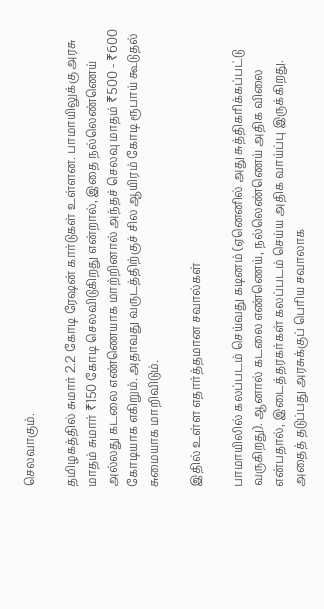செலவாகும்.

தமிழகத்தில் சுமார் 2.2 கோடி ரேஷன் கார்டுகள் உள்ளன. பாமாயிலுக்கு அரசு மாதம் சுமார் ₹150 கோடி செலவிடுகிறது என்றால், இதை நல்லெண்ணெய் அல்லது கடலை எண்ணெயாக மாற்றினால் அந்தச் செலவு மாதம் ₹500 - ₹600 கோடியாக எகிறும். அதாவது வருடத்திற்குச் சில ஆயிரம் கோடி ரூபாய் கூடுதல் சுமையாக மாறிவிடும்.

இதில் உள்ள எதார்த்தமான சவால்கள்

பாமாயிலில் கலப்படம் செய்வது கடினம் (ஏனெனில் அது சுத்திகரிக்கப்பட்டு வருகிறது). ஆனால் கடலை எண்ணெய், நல்லெண்ணெய் அதிக விலை என்பதால், இடைத்தரகர்கள் கலப்படம் செய்ய அதிக வாய்ப்பு இருக்கிறது. அதைத் தடுப்பது அரசுக்குப் பெரிய சவாலாக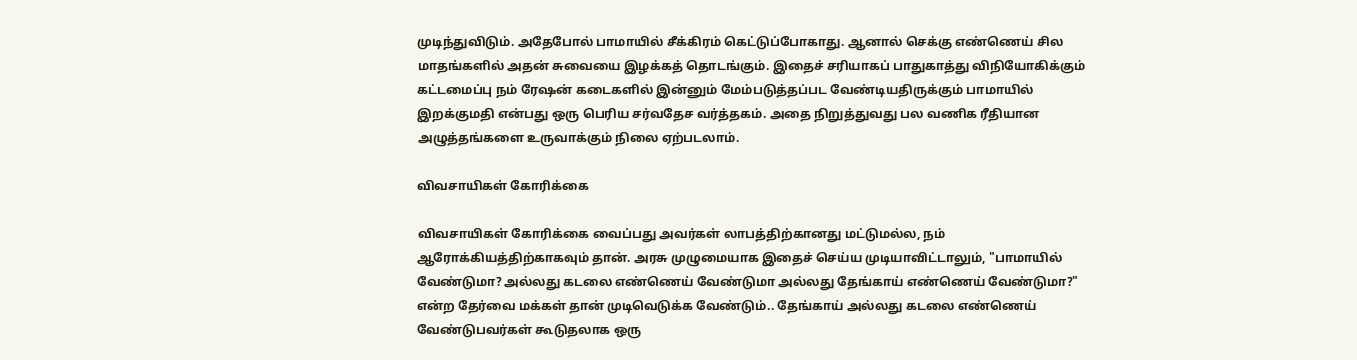முடிந்துவிடும். அதேபோல் பாமாயில் சீக்கிரம் கெட்டுப்போகாது. ஆனால் செக்கு எண்ணெய் சில மாதங்களில் அதன் சுவையை இழக்கத் தொடங்கும். இதைச் சரியாகப் பாதுகாத்து விநியோகிக்கும் கட்டமைப்பு நம் ரேஷன் கடைகளில் இன்னும் மேம்படுத்தப்பட வேண்டியதிருக்கும் பாமாயில் இறக்குமதி என்பது ஒரு பெரிய சர்வதேச வர்த்தகம். அதை நிறுத்துவது பல வணிக ரீதியான அழுத்தங்களை உருவாக்கும் நிலை ஏற்படலாம்.

விவசாயிகள் கோரிக்கை

விவசாயிகள் கோரிக்கை வைப்பது அவர்கள் லாபத்திற்கானது மட்டுமல்ல, நம் ஆரோக்கியத்திற்காகவும் தான். அரசு முழுமையாக இதைச் செய்ய முடியாவிட்டாலும், "பாமாயில் வேண்டுமா? அல்லது கடலை எண்ணெய் வேண்டுமா அல்லது தேங்காய் எண்ணெய் வேண்டுமா?" என்ற தேர்வை மக்கள் தான் முடிவெடுக்க வேண்டும்.. தேங்காய் அல்லது கடலை எண்ணெய் வேண்டுபவர்கள் கூடுதலாக ஒரு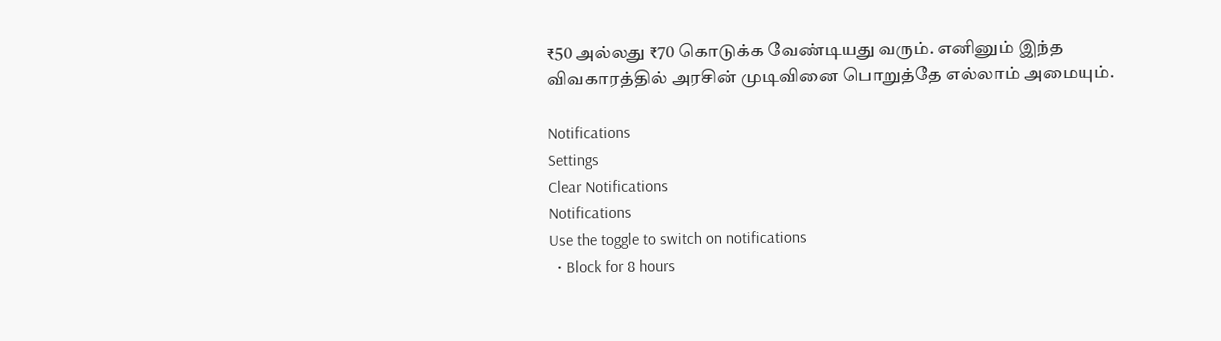₹50 அல்லது ₹70 கொடுக்க வேண்டியது வரும். எனினும் இந்த விவகாரத்தில் அரசின் முடிவினை பொறுத்தே எல்லாம் அமையும்.

Notifications
Settings
Clear Notifications
Notifications
Use the toggle to switch on notifications
  • Block for 8 hours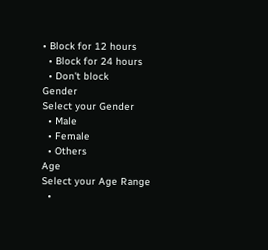• Block for 12 hours
  • Block for 24 hours
  • Don't block
Gender
Select your Gender
  • Male
  • Female
  • Others
Age
Select your Age Range
  •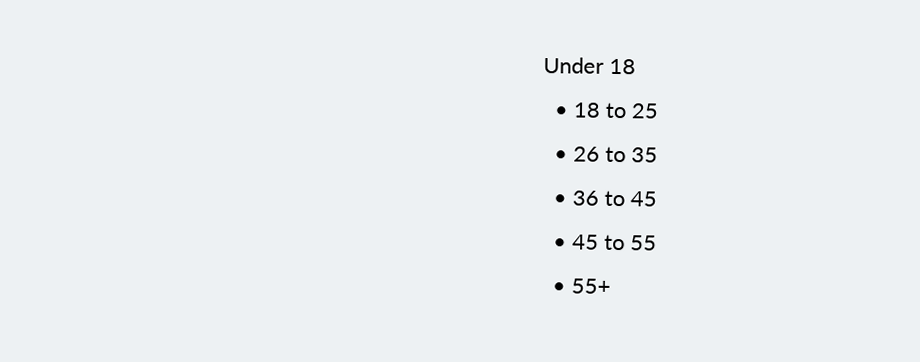Under 18
  • 18 to 25
  • 26 to 35
  • 36 to 45
  • 45 to 55
  • 55+